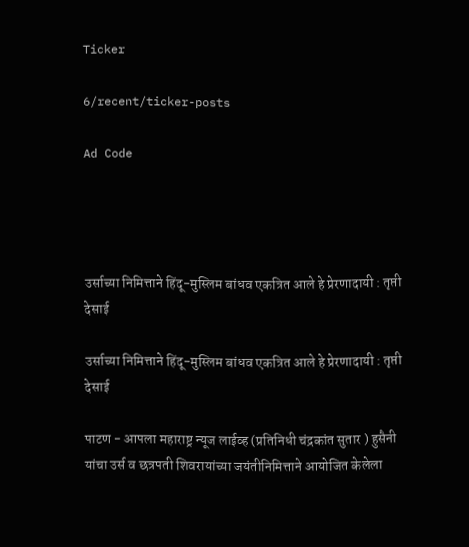Ticker

6/recent/ticker-posts

Ad Code




उर्साच्या निमित्ताने हिंदू-मुस्लिम बांधव एकत्रित आले हे प्रेरणादायी : तृप्ती देसाई

उर्साच्या निमित्ताने हिंदू-मुस्लिम बांधव एकत्रित आले हे प्रेरणादायी : तृप्ती देसाई

पाटण - आपला महाराष्ट्र न्यूज लाईव्ह (प्रतिनिधी चंद्रकांत सुतार ) हुसैनी यांचा उर्स व छत्रपती शिवरायांच्या जयंतीनिमित्ताने आयोजित केलेला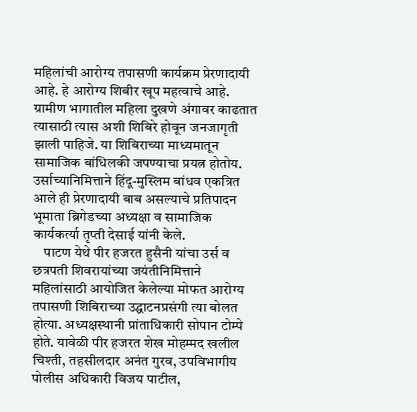महिलांची आरोग्य तपासणी कार्यक्रम प्रेरणादायी आहे. हे आरोग्य शिबीर खूप महत्वाचे आहे. ग्रामीण भागातील महिला दुखणे अंगावर काढतात त्यासाठी त्यास अशी शिबिरे होवून जनजागृती झाली पाहिजे. या शिबिराच्या माध्यमातून सामाजिक बांधिलकी जपण्याचा प्रयत्न होतोय. उर्साच्यानिमित्ताने हिंदू-मुस्लिम बांधव एकत्रित आले ही प्रेरणादायी बाब असल्याचे प्रतिपादन भूमाता ब्रिगेडच्या अध्यक्षा व सामाजिक कार्यकर्त्या तृप्ती देसाई यांनी केले.
    पाटण येथे पीर हजरत हुसैनी यांचा उर्स व छत्रपती शिवरायांच्या जयंतीनिमित्ताने महिलांसाठी आयोजित केलेल्या मोफत आरोग्य तपासणी शिबिराच्या उद्घाटनप्रसंगी त्या बोलत होत्या. अध्यक्षस्थानी प्रांताधिकारी सोपान टोम्पे होते. यावेळी पीर हजरत शेख मोहम्मद खलील चिश्ती, तहसीलदार अनंत गुरव, उपविभागीय पोलीस अधिकारी विजय पाटील,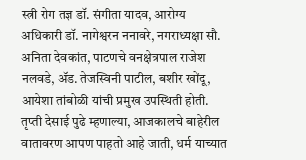स्त्री रोग तज्ञ डॉ. संगीता यादव, आरोग्य अधिकारी डॉ. नागेश्वरन ननावरे, नगराध्यक्षा सौ. अनिता देवकांत, पाटणचे वनक्षेत्रपाल राजेश नलवडे, ॲड. तेजस्विनी पाटील, बशीर खोंदू, आयेशा तांबोळी यांची प्रमुख उपस्थिती होती.
तृप्ती देसाई पुढे म्हणाल्या, आजकालचे बाहेरील वातावरण आपण पाहतो आहे जाती, धर्म याच्यात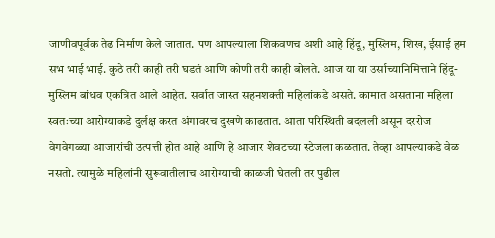जाणीवपूर्वक तेढ निर्माण केले जातात. पण आपल्याला शिकवणच अशी आहे हिंदू, मुस्लिम, शिख, ईसाई हम सभ भाई भाई. कुठे तरी काही तरी घडतं आणि कोणी तरी काही बोलते. आज या या उर्साच्यानिमित्ताने हिंदू-मुस्लिम बांधव एकत्रित आले आहेत. सर्वात जास्त सहनशक्ती महिलांकडे असते. कामात असताना महिला स्वतःच्या आरोग्याकडे दुर्लक्ष करत अंगावरच दुखणे काढतात. आता परिस्थिती बदलली असून दररोज वेगवेगळ्या आजारांची उत्पत्ती होत आहे आणि हे आजार शेवटच्या स्टेजला कळतात. तेव्हा आपल्याकडे वेळ नसतो. त्यामुळे महिलांनी सुरूवातीलाच आरोग्याची काळजी घेतली तर पुढील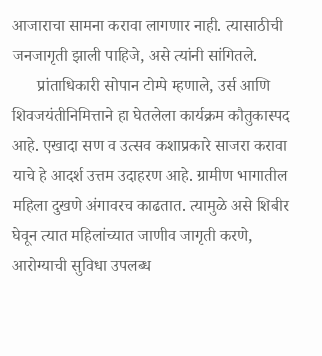आजाराचा सामना करावा लागणार नाही. त्यासाठीची जनजागृती झाली पाहिजे, असे त्यांनी सांगितले.
      प्रांताधिकारी सोपान टोम्पे म्हणाले, उर्स आणि शिवजयंतीनिमित्ताने हा घेतलेला कार्यक्रम कौतुकास्पद आहे. एखादा सण व उत्सव कशाप्रकारे साजरा करावा याचे हे आदर्श उत्तम उदाहरण आहे. ग्रामीण भागातील महिला दुखणे अंगावरच काढतात. त्यामुळे असे शिबीर घेवून त्यात महिलांच्यात जाणीव जागृती करणे, आरोग्याची सुविधा उपलब्ध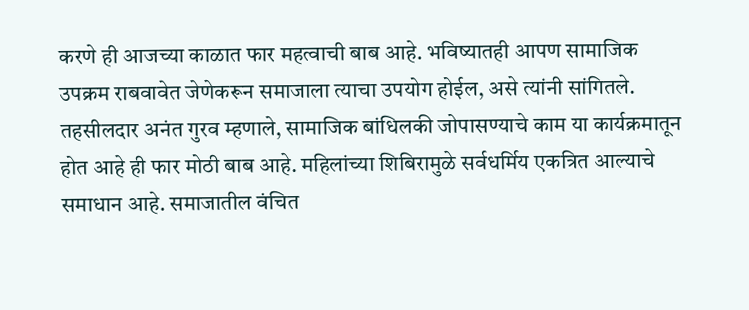करणे ही आजच्या काळात फार महत्वाची बाब आहे. भविष्यातही आपण सामाजिक उपक्रम राबवावेत जेणेकरून समाजाला त्याचा उपयोग होईल, असे त्यांनी सांगितले. तहसीलदार अनंत गुरव म्हणाले, सामाजिक बांधिलकी जोपासण्याचे काम या कार्यक्रमातून होत आहे ही फार मोठी बाब आहे. महिलांच्या शिबिरामुळे सर्वधर्मिय एकत्रित आल्याचे समाधान आहे. समाजातील वंचित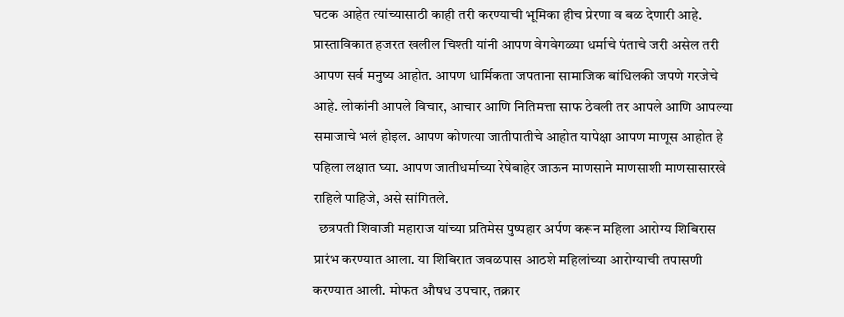घटक आहेत त्यांच्यासाठी काही तरी करण्याची भूमिका हीच प्रेरणा व बळ देणारी आहे.
प्रास्ताविकात हजरत खलील चिश्ती यांनी आपण वेगवेगळ्या धर्माचे पंताचे जरी असेल तरी आपण सर्व मनुष्य आहोत. आपण धार्मिकता जपताना सामाजिक बांधिलकी जपणे गरजेचे आहे. लोकांनी आपले विचार, आचार आणि नितिमत्ता साफ ठेवली तर आपले आणि आपल्या समाजाचे भलं होइल. आपण कोणत्या जातीपातीचे आहोत यापेक्षा आपण माणूस आहोत हे पहिला लक्षात घ्या. आपण जातीधर्माच्या रेषेबाहेर जाऊन माणसाने माणसाशी माणसासारखे राहिले पाहिजे, असे सांगितले.
  छत्रपती शिवाजी महाराज यांच्या प्रतिमेस पुष्पहार अर्पण करून महिला आरोग्य शिबिरास प्रारंभ करण्यात आला. या शिबिरात जवळपास आठशे महिलांच्या आरोग्याची तपासणी करण्यात आली. मोफत औषध उपचार, तक्रार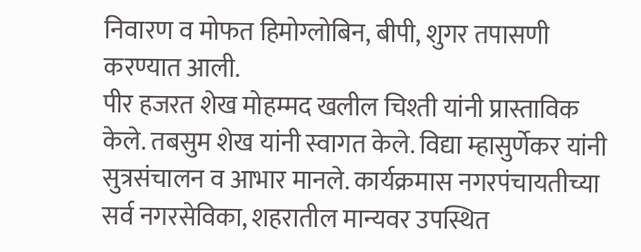निवारण व मोफत हिमोग्लोबिन, बीपी, शुगर तपासणी करण्यात आली.
पीर हजरत शेख मोहम्मद खलील चिश्ती यांनी प्रास्ताविक केले. तबसुम शेख यांनी स्वागत केले. विद्या म्हासुर्णेकर यांनी सुत्रसंचालन व आभार मानले. कार्यक्रमास नगरपंचायतीच्या सर्व नगरसेविका, शहरातील मान्यवर उपस्थित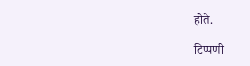होते.

टिप्पणी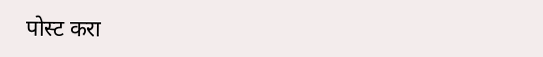पोस्ट करा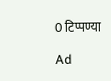0 टिप्पण्या

Ad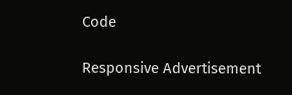Code

Responsive Advertisement